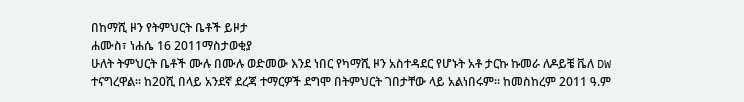በከማሺ ዞን የትምህርት ቤቶች ይዞታ
ሐሙስ፣ ነሐሴ 16 2011ማስታወቂያ
ሁለት ትምህርት ቤቶች ሙሉ በሙሉ ወድመው እንደ ነበር የካማሺ ዞን አስተዳደር የሆኑት አቶ ታርኩ ኩመራ ለዶይቼ ቬለ DW ተናግረዋል። ከ20ሺ በላይ አንደኛ ደረጃ ተማርዎች ደግሞ በትምህርት ገበታቸው ላይ አልነበሩም። ከመስከረም 2011 ዓ.ም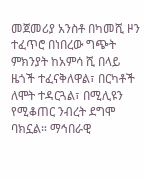መጀመሪያ አንስቶ በካመሺ ዞን ተፈጥሮ በነበረው ግጭት ምክንያት ከአምሳ ሺ በላይ ዜጎች ተፈናቅለዋል፣ በርካቶች ለሞት ተዳርጓል፣ በሚሊዩን የሚቆጠር ንብረት ደግሞ ባክኗል። ማኅበራዊ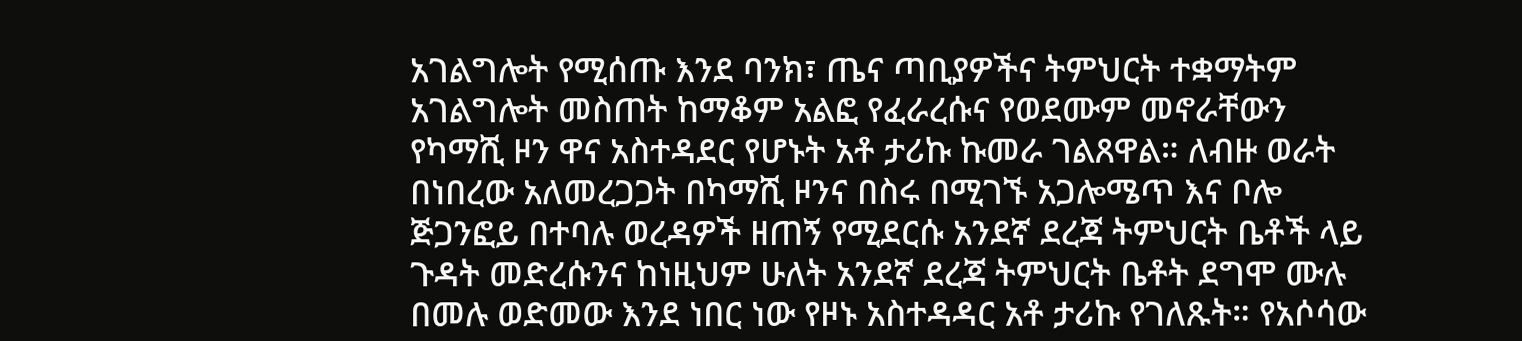አገልግሎት የሚሰጡ እንደ ባንክ፣ ጤና ጣቢያዎችና ትምህርት ተቋማትም አገልግሎት መስጠት ከማቆም አልፎ የፈራረሱና የወደሙም መኖራቸውን የካማሺ ዞን ዋና አስተዳደር የሆኑት አቶ ታሪኩ ኩመራ ገልጸዋል። ለብዙ ወራት በነበረው አለመረጋጋት በካማሺ ዞንና በስሩ በሚገኙ አጋሎሜጥ እና ቦሎ ጅጋንፎይ በተባሉ ወረዳዎች ዘጠኝ የሚደርሱ አንደኛ ደረጃ ትምህርት ቤቶች ላይ ጉዳት መድረሱንና ከነዚህም ሁለት አንደኛ ደረጃ ትምህርት ቤቶት ደግሞ ሙሉ በመሉ ወድመው እንደ ነበር ነው የዞኑ አስተዳዳር አቶ ታሪኩ የገለጹት። የአሶሳው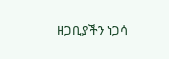ዘጋቢያችን ነጋሳ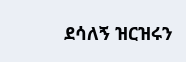ደሳለኝ ዝርዝሩን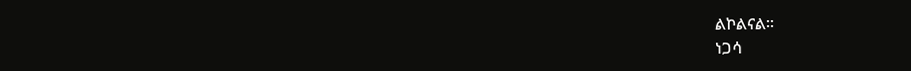ልኮልናል።
ነጋሳ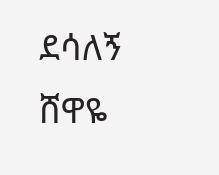ደሳለኝ
ሸዋዬ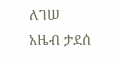ለገሠ
አዜብ ታደሰ